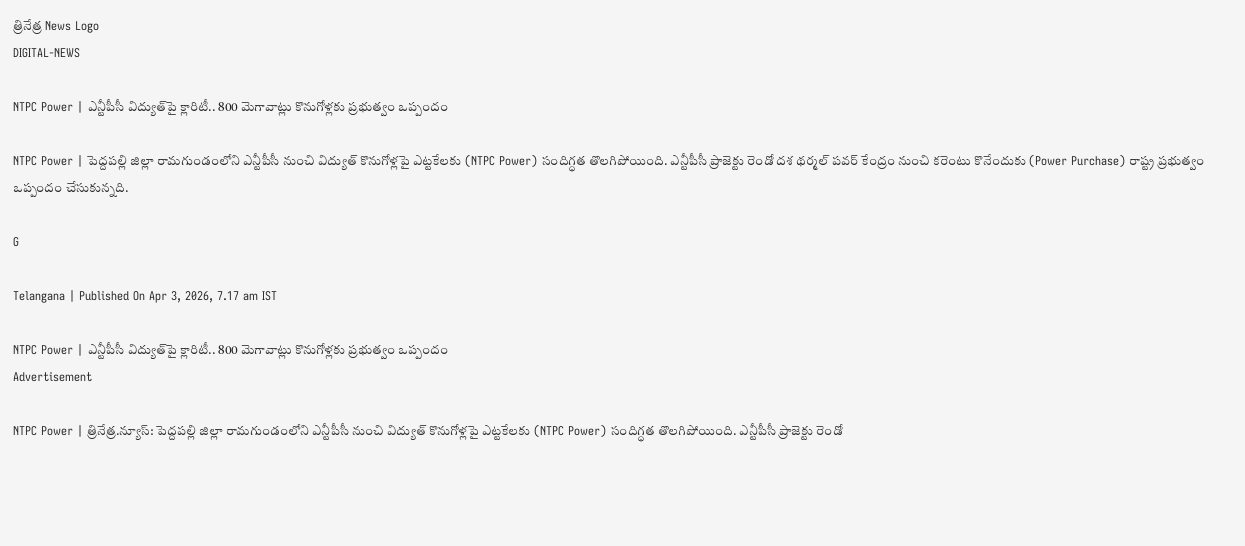త్రినేత్ర News Logo
DIGITAL-NEWS

NTPC Power | ఎన్టీపీసీ విద్యుత్‌పై క్లారిటీ.. 800 మెగావాట్లు కొనుగోళ్ల‌కు ప్ర‌భుత్వం ఒప్పందం

NTPC Power | పెద్ద‌ప‌ల్లి జిల్లా రామగుండంలోని ఎన్టీపీసీ నుంచి విద్యుత్ కొనుగోళ్ల‌పై ఎట్ట‌కేల‌కు (NTPC Power) సందిగ్ధ‌త తొల‌గిపోయింది. ఎన్టీపీసీ ప్రాజెక్టు రెండో ద‌శ థర్మల్‌ పవర్‌ కేంద్రం నుంచి క‌రెంటు కొనేందుకు (Power Purchase) రాష్ట్ర ప్రభుత్వం ఒప్పందం చేసుకున్నది.

G

Telangana | Published On Apr 3, 2026, 7.17 am IST

NTPC Power | ఎన్టీపీసీ విద్యుత్‌పై క్లారిటీ.. 800 మెగావాట్లు కొనుగోళ్ల‌కు ప్ర‌భుత్వం ఒప్పందం
Advertisement

NTPC Power | త్రినేత్ర‌.న్యూస్‌: పెద్ద‌ప‌ల్లి జిల్లా రామగుండంలోని ఎన్టీపీసీ నుంచి విద్యుత్ కొనుగోళ్ల‌పై ఎట్ట‌కేల‌కు (NTPC Power) సందిగ్ధ‌త తొల‌గిపోయింది. ఎన్టీపీసీ ప్రాజెక్టు రెండో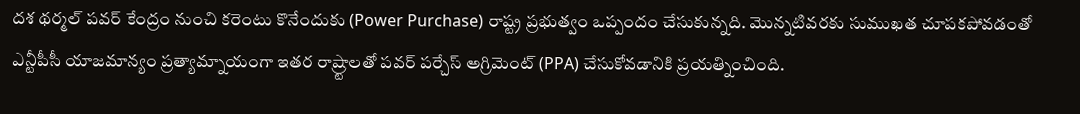ద‌శ థర్మల్‌ పవర్‌ కేంద్రం నుంచి క‌రెంటు కొనేందుకు (Power Purchase) రాష్ట్ర ప్రభుత్వం ఒప్పందం చేసుకున్నది. మొన్నటివరకు సుముఖత చూపకపోవడంతో ఎన్టీపీసీ యాజమాన్యం ప్రత్యామ్నాయంగా ఇతర రాష్ర్టాలతో పవర్‌ పర్చేస్‌ అగ్రిమెంట్‌ (PPA) చేసుకోవడానికి ప్రయత్నించింది.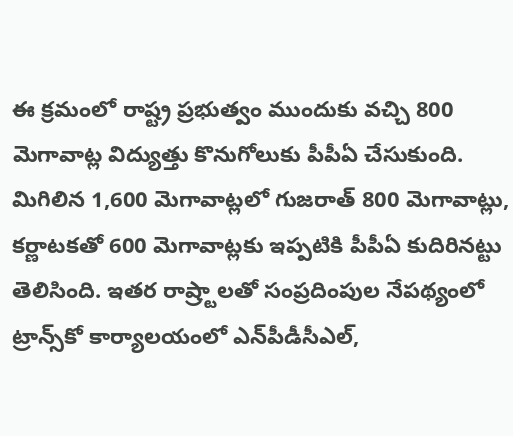ఈ క్రమంలో రాష్ట్ర ప్రభుత్వం ముందుకు వచ్చి 800 మెగావాట్ల విద్యుత్తు కొనుగోలుకు పీపీఏ చేసుకుంది. మిగిలిన 1,600 మెగావాట్లలో గుజరాత్ 800 మెగావాట్లు, కర్ణాటకతో 600 మెగావాట్లకు ఇప్పటికి పీపీఏ కుదిరినట్టు తెలిసింది. ఇతర రాష్ర్టాలతో సంప్రదింపుల నేపథ్యంలో ట్రాన్స్‌కో కార్యాలయంలో ఎన్‌పీడీసీఎల్‌,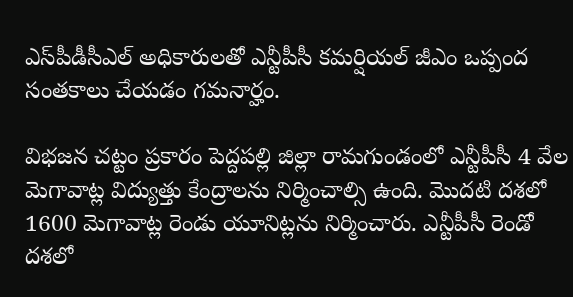ఎస్‌పీడీసీఎల్‌ అధికారులతో ఎన్టీపీసీ కమర్షియల్‌ జీఎం ఒప్పంద సంతకాలు చేయ‌డం గ‌మ‌నార్హం.

విభజన చట్టం ప్రకారం పెద్దపల్లి జిల్లా రామగుండంలో ఎన్టీపీసీ 4 వేల మెగావాట్ల విద్యుత్తు కేంద్రాలను నిర్మించాల్సి ఉంది. మొదటి దశలో 1600 మెగావాట్ల రెండు యూనిట్లను నిర్మించారు. ఎన్టీపీసీ రెండో దశలో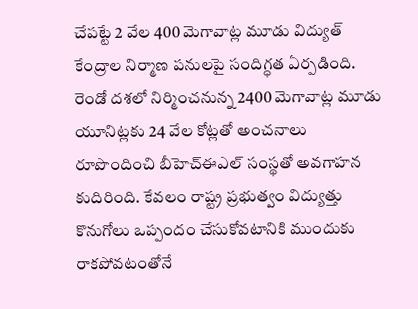చేపట్టే 2 వేల 400 మెగావాట్ల మూడు విద్యుత్‌ కేంద్రాల నిర్మాణ పనులపై సందిగ్ధ‌త ఏర్ప‌డింది. రెండో దశలో నిర్మించనున్న 2400 మెగావాట్ల మూడు యూనిట్లకు 24 వేల కోట్లతో అంచనాలు రూపొందించి బీహెచ్ఈఎల్ సంస్థతో అవగాహన కుదిరింది. కేవలం రాష్ట్ర ప్రభుత్వం విద్యుత్తు కొనుగోలు ఒప్పందం చేసుకోవటానికి ముందుకు రాకపోవటంతోనే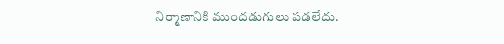నిర్మాణానికి ముందడుగులు పడలేదు.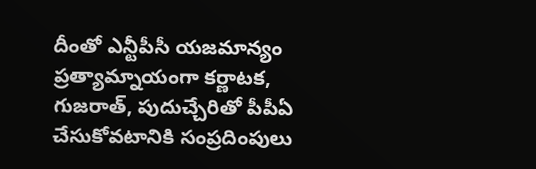దీంతో ఎన్టీపీసీ యజమాన్యం ప్రత్యామ్నాయంగా కర్ణాటక, గుజరాత్‌, పుదుచ్చేరితో పీపీఏ చేసుకోవటానికి సంప్రదింపులు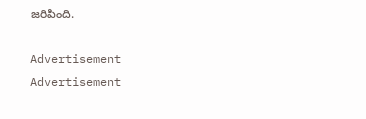జ‌రిపింది.

Advertisement
Advertisement